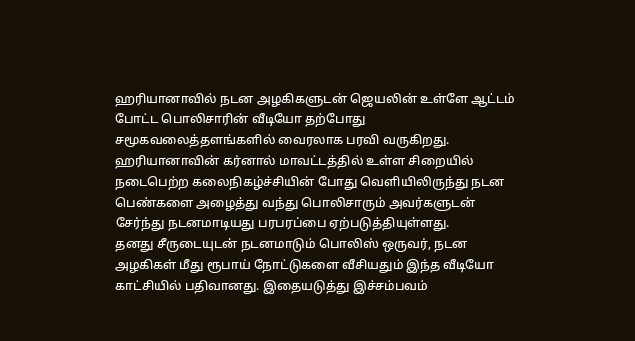ஹரியானாவில் நடன அழகிகளுடன் ஜெயலின் உள்ளே ஆட்டம் போட்ட பொலிசாரின் வீடியோ தற்போது சமூகவலைத்தளங்களில் வைரலாக பரவி வருகிறது.
ஹரியானாவின் கர்னால் மாவட்டத்தில் உள்ள சிறையில் நடைபெற்ற கலைநிகழ்ச்சியின் போது வெளியிலிருந்து நடன பெண்களை அழைத்து வந்து பொலிசாரும் அவர்களுடன் சேர்ந்து நடனமாடியது பரபரப்பை ஏற்படுத்தியுள்ளது.
தனது சீருடையுடன் நடனமாடும் பொலிஸ் ஒருவர், நடன அழகிகள் மீது ரூபாய் நோட்டுகளை வீசியதும் இந்த வீடியோ காட்சியில் பதிவானது. இதையடுத்து இச்சம்பவம்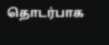தொடர்பாக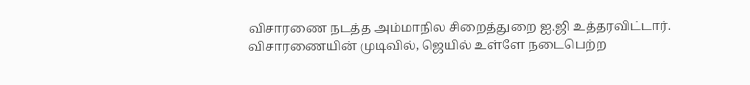விசாரணை நடத்த அம்மாநில சிறைத்துறை ஐ.ஜி உத்தரவிட்டார்.
விசாரணையின் முடிவில், ஜெயில் உள்ளே நடைபெற்ற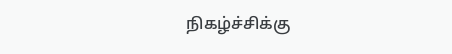நிகழ்ச்சிக்கு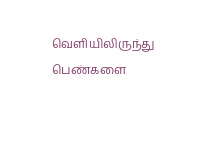வெளியிலிருந்து பெண்களை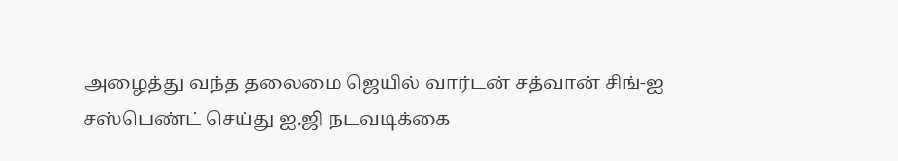அழைத்து வந்த தலைமை ஜெயில் வார்டன் சத்வான் சிங்-ஐ சஸ்பெண்ட் செய்து ஐ.ஜி நடவடிக்கை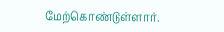மேற்கொண்டுள்ளார்.